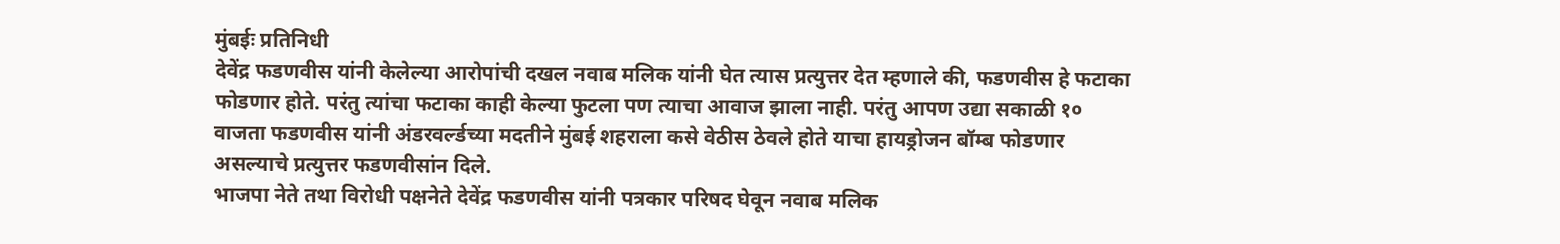मुंबईः प्रतिनिधी
देवेंद्र फडणवीस यांनी केलेल्या आरोपांची दखल नवाब मलिक यांनी घेत त्यास प्रत्युत्तर देत म्हणाले की, फडणवीस हे फटाका फोडणार होते. परंतु त्यांचा फटाका काही केल्या फुटला पण त्याचा आवाज झाला नाही. परंतु आपण उद्या सकाळी १० वाजता फडणवीस यांनी अंडरवर्ल्डच्या मदतीने मुंबई शहराला कसे वेठीस ठेवले होते याचा हायड्रोजन बॉम्ब फोडणार असल्याचे प्रत्युत्तर फडणवीसांन दिले.
भाजपा नेते तथा विरोधी पक्षनेते देवेंद्र फडणवीस यांनी पत्रकार परिषद घेवून नवाब मलिक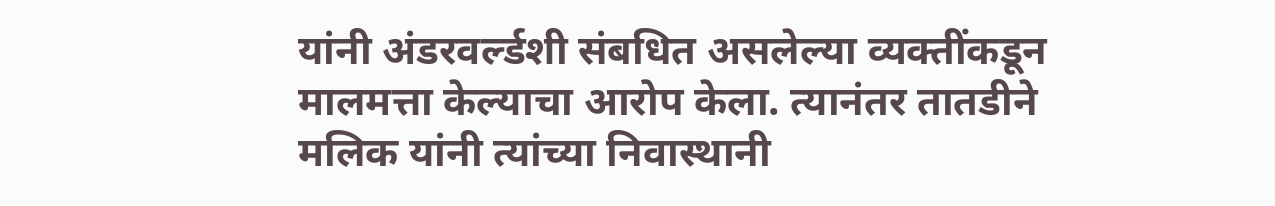यांनी अंडरवर्ल्डशी संबधित असलेल्या व्यक्तींकडून मालमत्ता केल्याचा आरोप केला. त्यानंतर तातडीने मलिक यांनी त्यांच्या निवास्थानी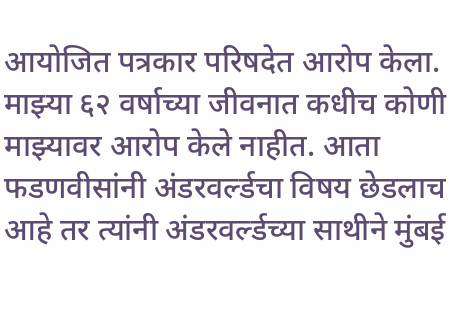आयोजित पत्रकार परिषदेत आरोप केला.
माझ्या ६२ वर्षाच्या जीवनात कधीच कोणी माझ्यावर आरोप केले नाहीत. आता फडणवीसांनी अंडरवर्ल्डचा विषय छेडलाच आहे तर त्यांनी अंडरवर्ल्डच्या साथीने मुंबई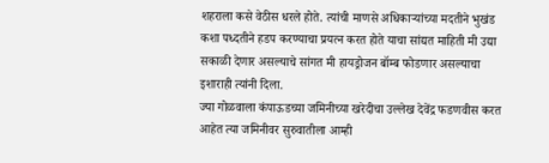शहराला कसे वेठीस धरले होते. त्यांची माणसे अधिकाऱ्यांच्या मदतीने भुखंड कशा पध्दतीने हडप करण्याचा प्रयत्न करत होते याचा सांद्यत माहिती मी उद्या सकाळी देणार असल्याचे सांगत मी हायड्रोजन बॉम्ब फोडणार असल्याचा इशाराही त्यांनी दिला.
ज्या गोळवाला कंपाऊडच्या जमिनीच्या खरेदीचा उल्लेख देवेंद्र फडणवीस करत आहेत त्या जमिनीवर सुरुवातीला आम्ही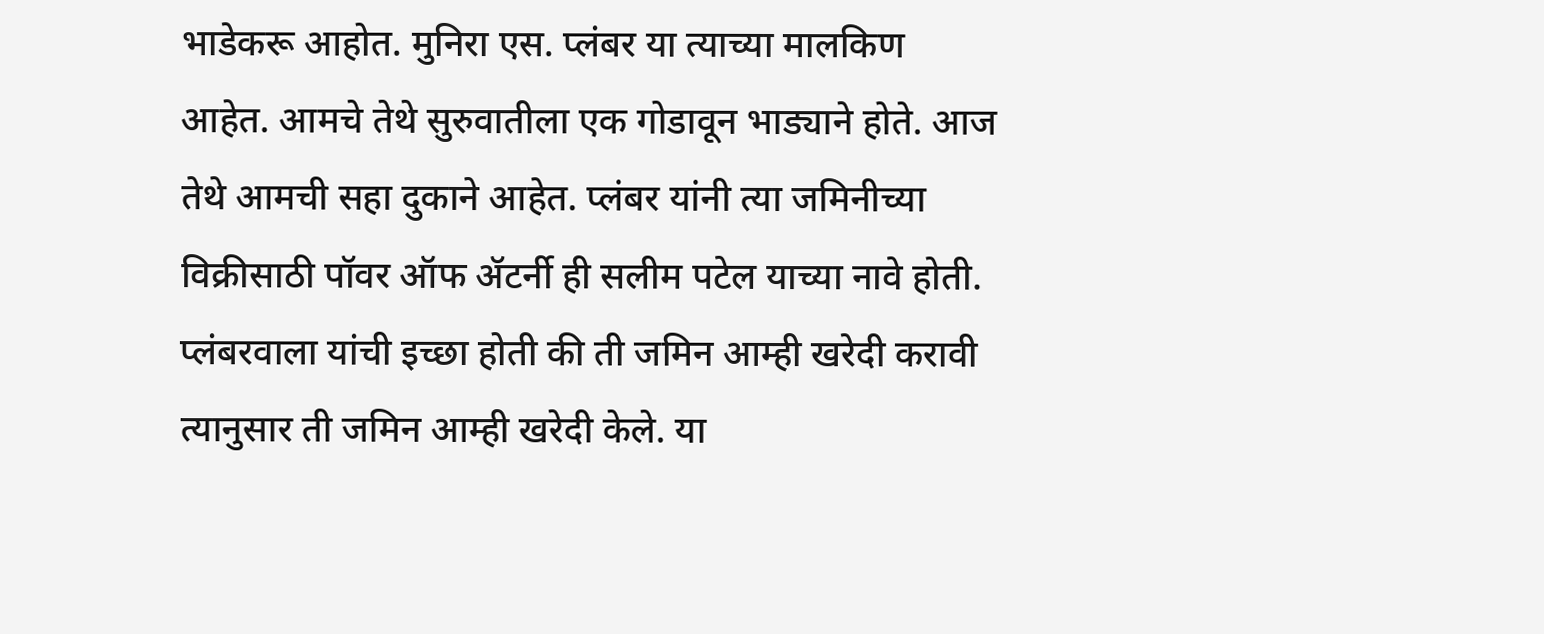भाडेकरू आहोत. मुनिरा एस. प्लंबर या त्याच्या मालकिण आहेत. आमचे तेथे सुरुवातीला एक गोडावून भाड्याने होते. आज तेथे आमची सहा दुकाने आहेत. प्लंबर यांनी त्या जमिनीच्या विक्रीसाठी पॉवर ऑफ ॲटर्नी ही सलीम पटेल याच्या नावे होती. प्लंबरवाला यांची इच्छा होती की ती जमिन आम्ही खरेदी करावी त्यानुसार ती जमिन आम्ही खरेदी केले. या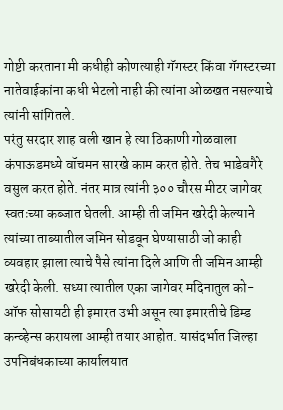गोष्टी करताना मी कधीही कोणत्याही गॅगस्टर किंवा गॅगस्टरच्या नातेवाईकांना कधी भेटलो नाही की त्यांना ओळखत नसल्याचे त्यांनी सांगितले.
परंतु सरदार शाह वली खान हे त्या ठिकाणी गोळवाला कंपाऊडमध्ये वॉचमन सारखे काम करत होते. तेच भाडेवगैरे वसुल करत होते. नंतर मात्र त्यांनी ३०० चौरस मीटर जागेवर स्वतःच्या कब्जात घेतली. आम्ही ती जमिन खरेदी केल्याने त्यांच्या ताब्यातील जमिन सोडवून घेण्यासाठी जो काही व्यवहार झाला त्याचे पैसे त्यांना दिले आणि ती जमिन आम्ही खरेदी केली. सध्या त्यातील एका जागेवर मदिनातुल को-ऑफ सोसायटी ही इमारत उभी असून त्या इमारतीचे डिम्ड कन्व्हेन्स करायला आम्ही तयार आहोत. यासंदर्भात जिल्हा उपनिबंधकाच्या कार्यालयात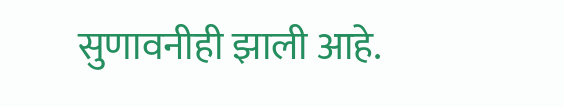सुणावनीही झाली आहे.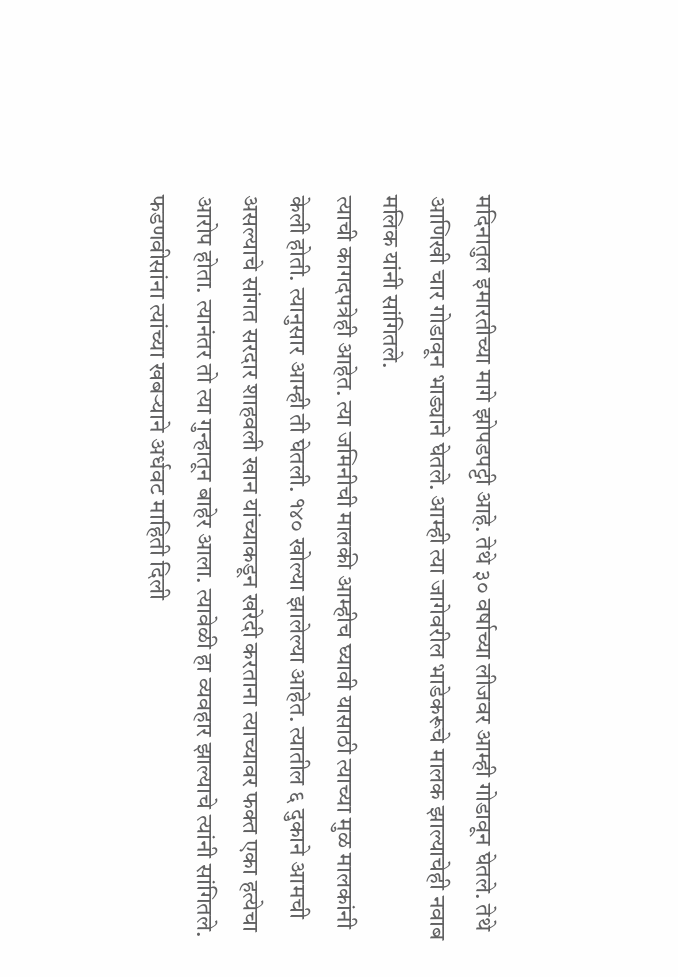मदिनातुल इमारतीच्या मागे झोपडपट्टी आहे. तेथे ३० वर्षाच्या लीजवर आम्ही गोडावून घेतले. तेथे आणिखी चार गोडावून भाड्याने घेतले. आम्ही त्या जागेवरील भाडेकरूचे मालक झाल्याचेही नवाब मलिक यांनी सांगितले.
त्याची कागदपत्रेही आहेत. त्या जमिनीची मालकी आम्हीच घ्यावी यासाठी त्याच्या मुळ मालकांनी केली होती. त्यानुसार आम्ही ती घेतली. १४० खोल्या झालेल्या आहेत. त्यातील ६ दुकाने आमची असल्याचे सांगत सरदार शाहवली खान यांच्याकडून खरेदी करताना त्याच्यावर फक्त एका हत्येचा आरोप होता. त्यानंतर तो त्या गुन्हातून बाहेर आला. त्यावेळी हा व्यवहार झाल्याचे त्यांनी सांगितले.
फडणवीसांना त्यांच्या खबऱ्याने अर्धवट माहिती दिली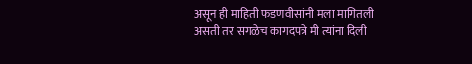असून ही माहिती फडणवीसांनी मला मागितली असती तर सगळेच कागदपत्रे मी त्यांना दिली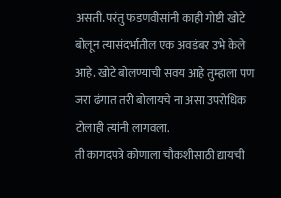असती. परंतु फडणवीसांनी काही गोष्टी खोटे बोलून त्यासंदर्भातील एक अवडंबर उभे केले आहे. खोटे बोलण्याची सवय आहे तुम्हाला पण जरा ढंगात तरी बोलायचे ना असा उपरोधिक टोलाही त्यांनी लागवला.
ती कागदपत्रे कोणाला चौकशीसाठी द्यायची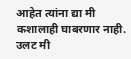आहेत त्यांना द्या मी कशालाही घाबरणार नाही. उलट मी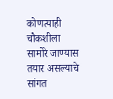कोणत्याही चौकशीला सामोरे जाण्यास तयार असल्याचे सांगत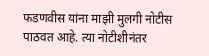फडणवीस यांना माझी मुलगी नोटीस पाठवत आहे. त्या नोटीशीनंतर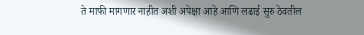ते माफी मागणार नाहीत अशी अपेक्षा आहे आणि लढाई सुरु ठेवतील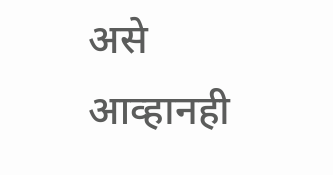असे आव्हानही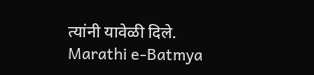त्यांनी यावेळी दिले.
Marathi e-Batmya